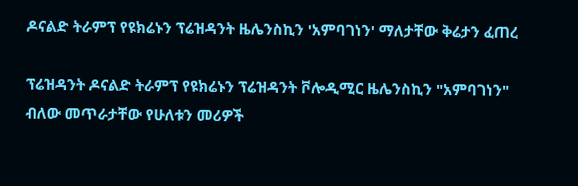ዶናልድ ትራምፕ የዩክሬኑን ፕሬዝዳንት ዜሌንስኪን 'አምባገነን' ማለታቸው ቅሬታን ፈጠረ

ፕሬዝዳንት ዶናልድ ትራምፕ የዩክሬኑን ፕሬዝዳንት ቮሎዲሚር ዜሌንስኪን "አምባገነን" ብለው መጥራታቸው የሁለቱን መሪዎች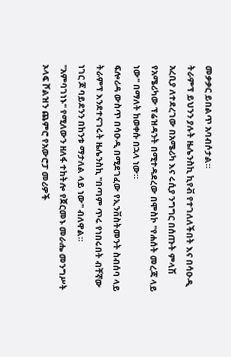መቃቃር ይበልጥ አባብሶታል።
ትራምፕ ይህንን ያሉት ዜሌንስኪ ኪየቭ የተገለለችበት እና በሳዑዲ አረቢያ ለተደረገው በአሜሪካ እና ሩሲያ ንግግር በሰጡት ምላሽ የአሜሪካው ፕሬዝዳንት በሚተዳደረው በሞስኮ "የሐሰት መረጃ ላይ ነው" በማለት ከወቀሱ በኋላ ነው።
ፍሎሪዳ ውስጥ በሳዑዲ በሚደገፈው የኢንቨስትመንት ስብሰባ ላይ ትራምፕ እንደተናገሩት ዜሌንስኪ "በጣም ጥሩ የነበሩበት ብቸኛው ነገር ጆ ባይደንን በከንቱ ማታለል ላይ ነው" ብለዋል።
"አምባገነኑ" የሚለውን ዘለፋ ተከትሎ የጀርመኑ መራሔ መንግሥት ኦላፍ ሾልዝን ጨምሮ የአውሮፓ መሪዎች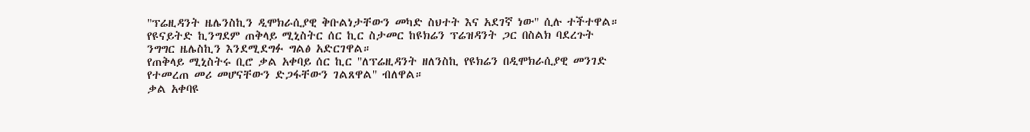"ፕሬዚዳንት ዜሌንስኪን ዲሞክራሲያዊ ቅቡልነታቸውን መካድ ስህተት እና አደገኛ ነው" ሲሉ ተችተዋል።
የዩናይትድ ኪንግደም ጠቅላይ ሚኒስትር ሰር ኪር ስታመር ከዩክሬን ፕሬዝዳንት ጋር በስልክ ባደረጉት ንግግር ዜሌስኪን እንደሚደግፉ ግልፅ አድርገዋል።
የጠቅላይ ሚኒስትሩ ቢሮ ቃል አቀባይ ሰር ኪር "ለፕሬዚዳንት ዘለንስኪ የዩክሬን በዲሞክራሲያዊ መንገድ የተመረጠ መሪ መሆናቸውን ድጋፋቸውን ገልጸዋል" ብለዋል።
ቃል አቀባዩ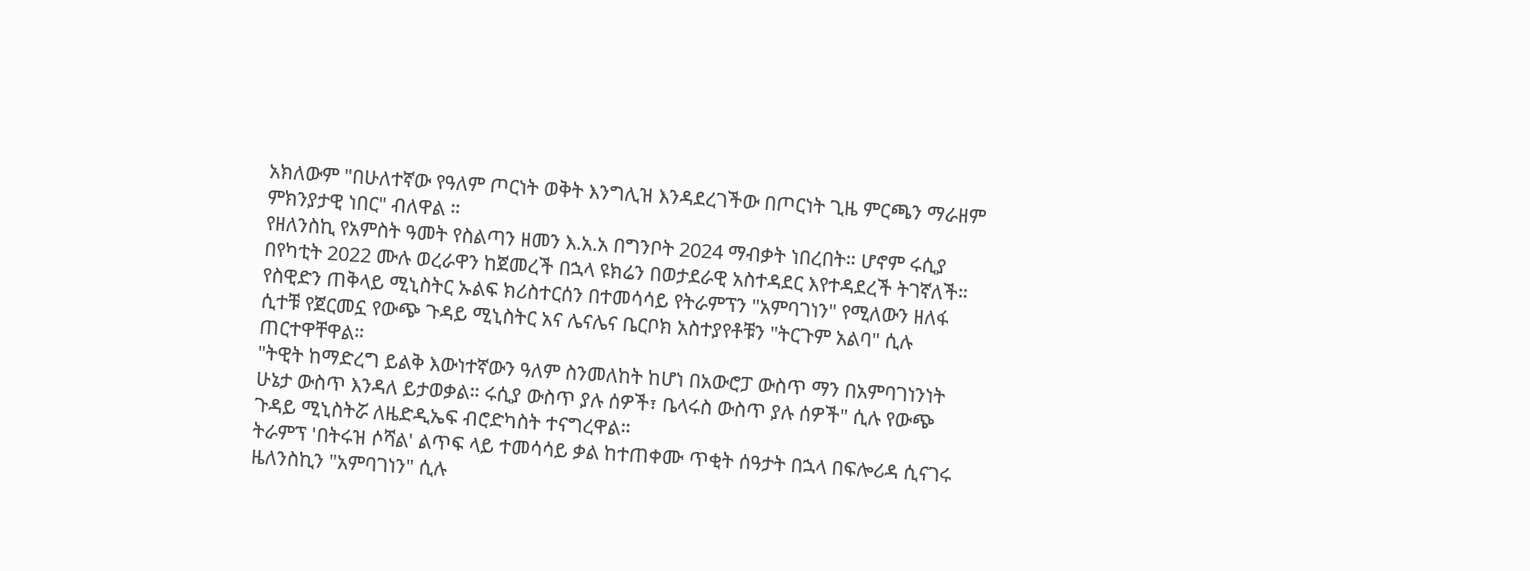አክለውም "በሁለተኛው የዓለም ጦርነት ወቅት እንግሊዝ እንዳደረገችው በጦርነት ጊዜ ምርጫን ማራዘም ምክንያታዊ ነበር" ብለዋል ።
የዘለንስኪ የአምስት ዓመት የስልጣን ዘመን እ.አ.አ በግንቦት 2024 ማብቃት ነበረበት። ሆኖም ሩሲያ በየካቲት 2022 ሙሉ ወረራዋን ከጀመረች በኋላ ዩክሬን በወታደራዊ አስተዳደር እየተዳደረች ትገኛለች።
የስዊድን ጠቅላይ ሚኒስትር ኡልፍ ክሪስተርሰን በተመሳሳይ የትራምፕን "አምባገነን" የሚለውን ዘለፋ ሲተቹ የጀርመኗ የውጭ ጉዳይ ሚኒስትር አና ሌናሌና ቤርቦክ አስተያየቶቹን "ትርጉም አልባ" ሲሉ ጠርተዋቸዋል።
"ትዊት ከማድረግ ይልቅ እውነተኛውን ዓለም ስንመለከት ከሆነ በአውሮፓ ውስጥ ማን በአምባገነንነት ሁኔታ ውስጥ እንዳለ ይታወቃል። ሩሲያ ውስጥ ያሉ ሰዎች፣ ቤላሩስ ውስጥ ያሉ ሰዎች" ሲሉ የውጭ ጉዳይ ሚኒስትሯ ለዜድዲኤፍ ብሮድካስት ተናግረዋል።
ትራምፕ 'በትሩዝ ሶሻል' ልጥፍ ላይ ተመሳሳይ ቃል ከተጠቀሙ ጥቂት ሰዓታት በኋላ በፍሎሪዳ ሲናገሩ ዜለንስኪን "አምባገነን" ሲሉ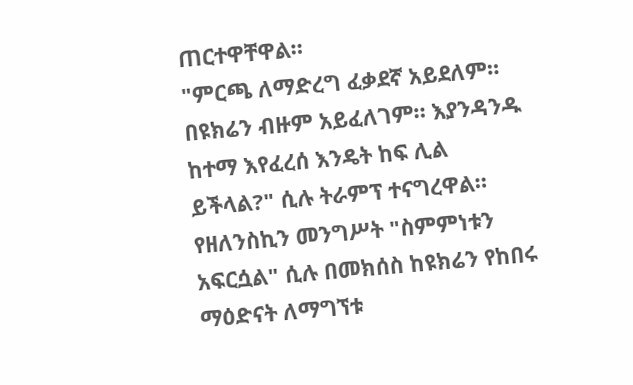ጠርተዋቸዋል።
"ምርጫ ለማድረግ ፈቃደኛ አይደለም። በዩክሬን ብዙም አይፈለገም። እያንዳንዱ ከተማ እየፈረሰ እንዴት ከፍ ሊል ይችላል?" ሲሉ ትራምፕ ተናግረዋል።
የዘለንስኪን መንግሥት "ስምምነቱን አፍርሷል" ሲሉ በመክሰስ ከዩክሬን የከበሩ ማዕድናት ለማግኘቱ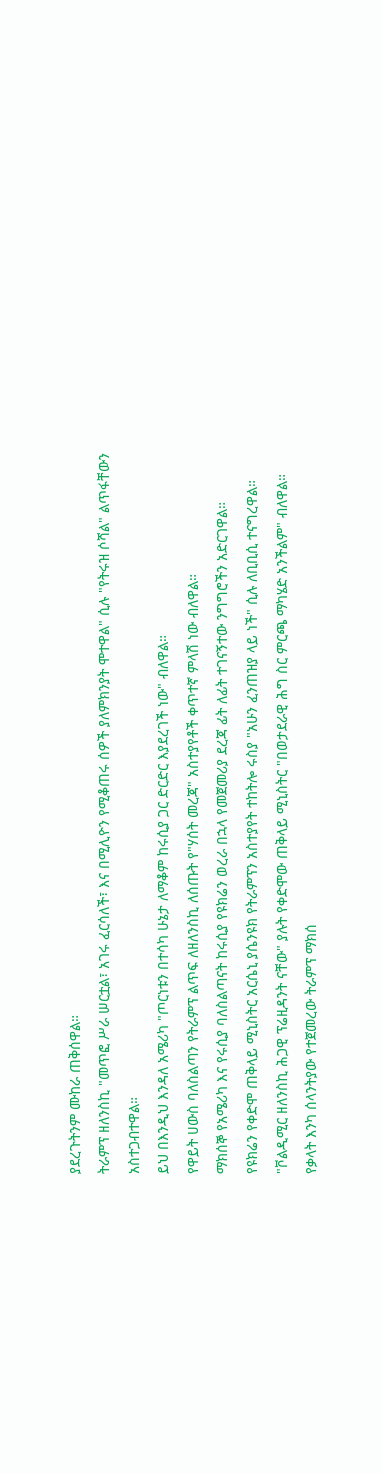ያደረጉትንም ሙከራ ጠቅሰዋል።
ትራምፕ ዘለንስኪ "መጥፎ ሥራ ሠርቷል፣ አገሩ ፈርሳለች፣ እና በሚሊዮን የሚቆጠሩ ሰዎች ያለምክንያት ሞተዋል" ሲሉ "የትሩዝ ሶሻል" ልጥፋቸውን አስተጋብተዋል።
ይህ በእንዲህ እንዳለ አሜሪካ "ጦርነቱን በተሳካ ሁኔታ ለማቆም ከሩሲያ ጋር ድርድር እያደረገች ነው" ብለዋል።
የዋይት ሀውስ ባለስልጣን የትራምፕ ልጥፍ ለዘለንስኪ ለሰጡት የ"ሃሰት መረጃ" አስተያየቶች ቀጥተኛ ምላሽ ነው ብለዋል።
ማክሰኞ የአሜሪካ እና የሩሲያ ባለስልጣናት ከሩሲያ የዩክሬን ወረራ በኋላ የመጀመሪያ ደረጃ ፊት ለፊት ተገናኝተው ንግግሮችን አድርገዋል።
የዩክሬን የቀድሞ ጠቅላይ ሚኒስትር አርሴኒ ያሴንዩክ የትራምፕን አስተያየት ተከትሎ ሩስያ "አሁን ፈንጠዝያ ላይ ነች" ሲሉ ለቢቢሲ ተናግረዋል።
"ቮልዲሚር ዘለንስኪ ሕጋዊ ፕሬዚዳንት ናቸው" ያሉት የቀድሞው ጠቅላይ ሚኒስትር "በወታደራዊ ሕግ ስር ምርጫ ማካሄድ አንችልም" ብለዋል።
የቃላት እንካ ሰላንትያው የተጀመረው ትራምፕ ማክሰ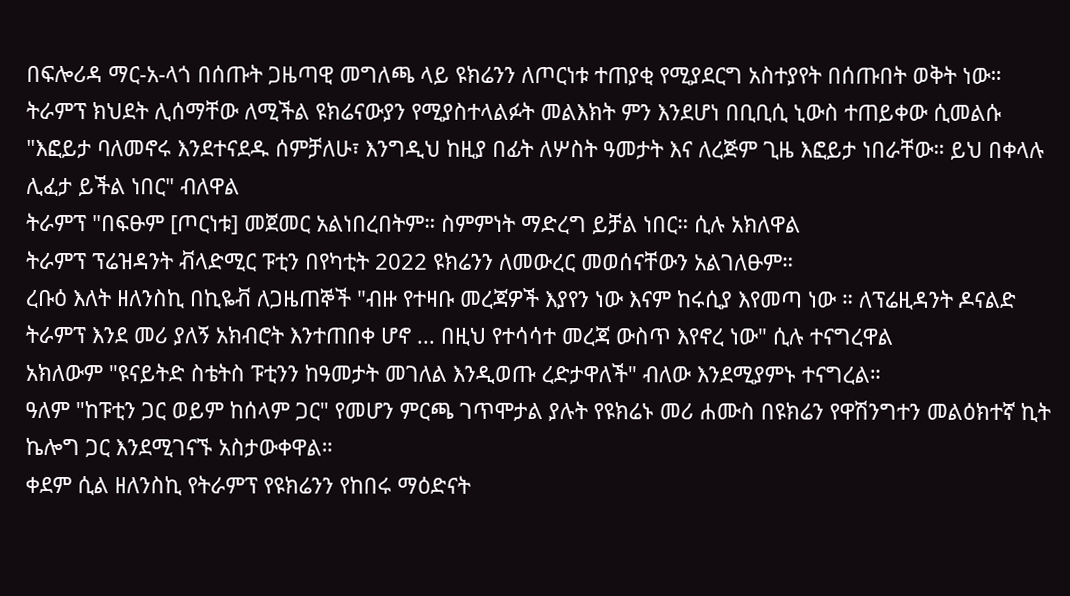በፍሎሪዳ ማር-አ-ላጎ በሰጡት ጋዜጣዊ መግለጫ ላይ ዩክሬንን ለጦርነቱ ተጠያቂ የሚያደርግ አስተያየት በሰጡበት ወቅት ነው።
ትራምፕ ክህደት ሊሰማቸው ለሚችል ዩክሬናውያን የሚያስተላልፉት መልእክት ምን እንደሆነ በቢቢሲ ኒውስ ተጠይቀው ሲመልሱ "እፎይታ ባለመኖሩ እንደተናደዱ ሰምቻለሁ፣ እንግዲህ ከዚያ በፊት ለሦስት ዓመታት እና ለረጅም ጊዜ እፎይታ ነበራቸው። ይህ በቀላሉ ሊፈታ ይችል ነበር" ብለዋል
ትራምፕ "በፍፁም [ጦርነቱ] መጀመር አልነበረበትም። ስምምነት ማድረግ ይቻል ነበር። ሲሉ አክለዋል
ትራምፕ ፕሬዝዳንት ቭላድሚር ፑቲን በየካቲት 2022 ዩክሬንን ለመውረር መወሰናቸውን አልገለፁም።
ረቡዕ እለት ዘለንስኪ በኪዬቭ ለጋዜጠኞች "ብዙ የተዛቡ መረጃዎች እያየን ነው እናም ከሩሲያ እየመጣ ነው ። ለፕሬዚዳንት ዶናልድ ትራምፕ እንደ መሪ ያለኝ አክብሮት እንተጠበቀ ሆኖ ... በዚህ የተሳሳተ መረጃ ውስጥ እየኖረ ነው" ሲሉ ተናግረዋል
አክለውም "ዩናይትድ ስቴትስ ፑቲንን ከዓመታት መገለል እንዲወጡ ረድታዋለች" ብለው እንደሚያምኑ ተናግረል።
ዓለም "ከፑቲን ጋር ወይም ከሰላም ጋር" የመሆን ምርጫ ገጥሞታል ያሉት የዩክሬኑ መሪ ሐሙስ በዩክሬን የዋሽንግተን መልዕክተኛ ኪት ኬሎግ ጋር እንደሚገናኙ አስታውቀዋል።
ቀደም ሲል ዘለንስኪ የትራምፕ የዩክሬንን የከበሩ ማዕድናት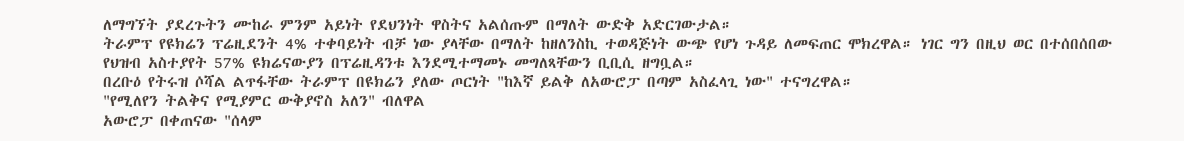ለማግኘት ያደረጉትን ሙከራ ምንም አይነት የደህንነት ዋስትና አልሰጡም በማለት ውድቅ አድርገውታል።
ትራምፕ የዩክሬን ፕሬዚደንት 4% ተቀባይነት ብቻ ነው ያላቸው በማለት ከዘለንስኪ ተወዳጅነት ውጭ የሆነ ጉዳይ ለመፍጠር ሞክረዋል። ነገር ግን በዚህ ወር በተሰበሰበው የህዝብ አስተያየት 57% ዩክሬናውያን በፕሬዚዳንቱ እንደሚተማመኑ መግለጻቸውን ቢቢሲ ዘግቧል።
በረቡዕ የትሩዝ ሶሻል ልጥፋቸው ትራምፕ በዩክሬን ያለው ጦርነት "ከእኛ ይልቅ ለአውሮፓ በጣም አስፈላጊ ነው" ተናግረዋል።
"የሚለየን ትልቅና የሚያምር ውቅያኖስ አለን" ብለዋል
አውሮፓ በቀጠናው "ሰላም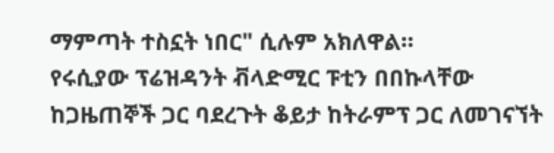ማምጣት ተስኗት ነበር" ሲሉም አክለዋል።
የሩሲያው ፕሬዝዳንት ቭላድሚር ፑቲን በበኩላቸው ከጋዜጠኞች ጋር ባደረጉት ቆይታ ከትራምፕ ጋር ለመገናኘት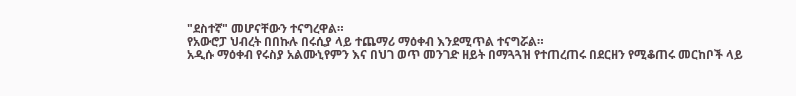"ደስተኛ" መሆናቸውን ተናግረዋል።
የአውሮፓ ህብረት በበኩሉ በሩሲያ ላይ ተጨማሪ ማዕቀብ እንደሚጥል ተናግሯል።
አዲሱ ማዕቀብ የሩስያ አልሙኒየምን እና በህገ ወጥ መንገድ ዘይት በማጓጓዝ የተጠረጠሩ በደርዘን የሚቆጠሩ መርከቦች ላይ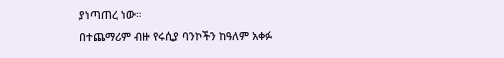ያነጣጠረ ነው።
በተጨማሪም ብዙ የሩሲያ ባንኮችን ከዓለም አቀፉ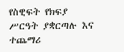የስዊፍት የክፍያ ሥርዓት ያቋርጣሉ እና ተጨማሪ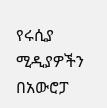የሩሲያ ሚዲያዎችን በአውሮፓ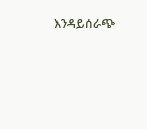እንዳይሰራጭ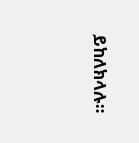ይከለክላሉ።